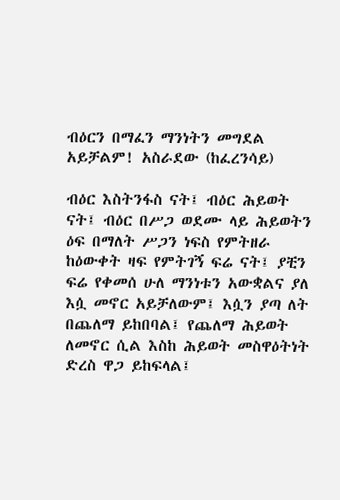ብዕርን በማፈን ማንነትን መግደል አይቻልም! አስራደው (ከፈረንሳይ)

ብዕር እስትንፋስ ናት፤ ብዕር ሕይወት ናት፤ ብዕር በሥጋ ወደሙ ላይ ሕይወትን ዕፍ በማለት ሥጋን ነፍስ የምትዘራ ከዕውቀት ዛፍ የምትገኝ ፍሬ ናት፤ ያቺን ፍሬ የቀመሰ ሁለ ማንነቱን አውቋልና ያለ እሷ መኖር አይቻለውም፤ እሷን ያጣ ለት በጨለማ ይከበባል፤ የጨለማ ሕይወት ለመኖር ሲል እስከ ሕይወት መስዋዕትነት ድረስ ዋጋ ይከፍላል፤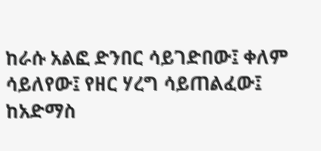ከራሱ አልፎ ድንበር ሳይገድበው፤ ቀለም ሳይለየው፤ የዘር ሃረግ ሳይጠልፈው፤ ከአድማስ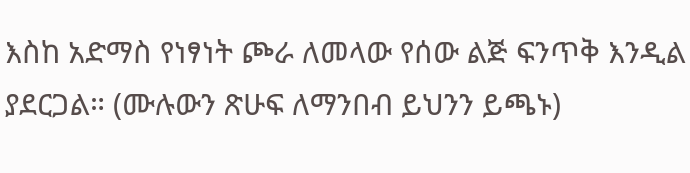እስከ አድማስ የነፃነት ጮራ ለመላው የሰው ልጅ ፍንጥቅ እንዲል  ያደርጋል። (ሙሉውን ጽሁፍ ለማንበብ ይህንን ይጫኑ)